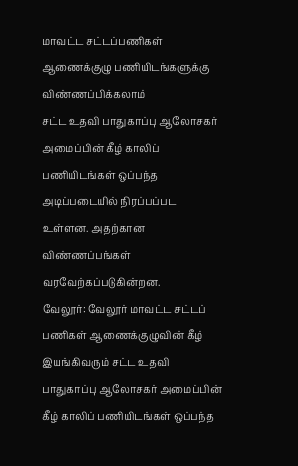மாவட்ட சட்டப்பணிகள் ஆணைக்குழு பணியிடங்களுக்கு விண்ணப்பிக்கலாம்
சட்ட உதவி பாதுகாப்பு ஆலோசகர் அமைப்பின் கீழ் காலிப் பணியிடங்கள் ஒப்பந்த அடிப்படையில் நிரப்பப்பட உள்ளன. அதற்கான விண்ணப்பங்கள் வரவேற்கப்படுகின்றன.
வேலூர்: வேலூர் மாவட்ட சட்டப் பணிகள் ஆணைக்குழுவின் கீழ் இயங்கிவரும் சட்ட உதவி பாதுகாப்பு ஆலோசகர் அமைப்பின் கீழ் காலிப் பணியிடங்கள் ஒப்பந்த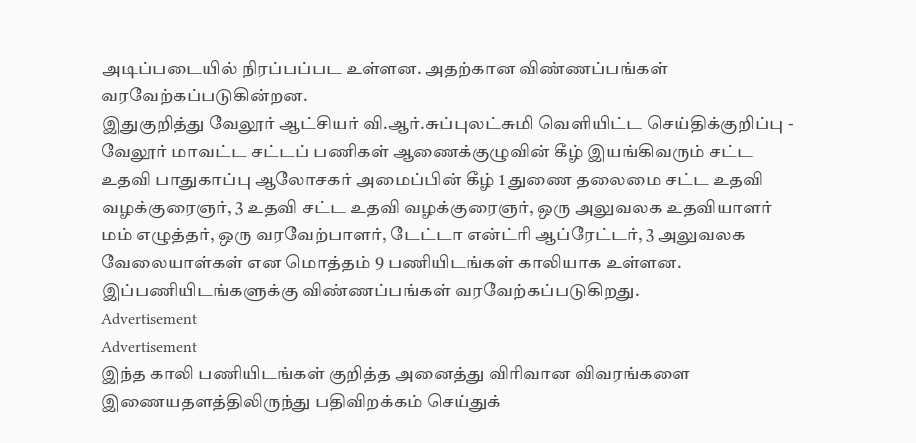அடிப்படையில் நிரப்பப்பட உள்ளன. அதற்கான விண்ணப்பங்கள் வரவேற்கப்படுகின்றன.
இதுகுறித்து வேலூர் ஆட்சியர் வி.ஆர்.சுப்புலட்சுமி வெளியிட்ட செய்திக்குறிப்பு -
வேலூர் மாவட்ட சட்டப் பணிகள் ஆணைக்குழுவின் கீழ் இயங்கிவரும் சட்ட உதவி பாதுகாப்பு ஆலோசகர் அமைப்பின் கீழ் 1 துணை தலைமை சட்ட உதவி வழக்குரைஞர், 3 உதவி சட்ட உதவி வழக்குரைஞர், ஒரு அலுவலக உதவியாளர் மம் எழுத்தர், ஒரு வரவேற்பாளர், டேட்டா என்ட்ரி ஆப்ரேட்டர், 3 அலுவலக வேலையாள்கள் என மொத்தம் 9 பணியிடங்கள் காலியாக உள்ளன. இப்பணியிடங்களுக்கு விண்ணப்பங்கள் வரவேற்கப்படுகிறது.
Advertisement
Advertisement
இந்த காலி பணியிடங்கள் குறித்த அனைத்து விரிவான விவரங்களை இணையதளத்திலிருந்து பதிவிறக்கம் செய்துக்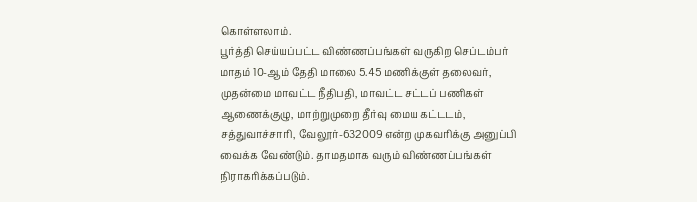கொள்ளலாம்.
பூர்த்தி செய்யப்பட்ட விண்ணப்பங்கள் வருகிற செப்டம்பர் மாதம் 10-ஆம் தேதி மாலை 5.45 மணிக்குள் தலைவர், முதன்மை மாவட்ட நீதிபதி, மாவட்ட சட்டப் பணிகள் ஆணைக்குழு, மாற்றுமுறை தீர்வு மைய கட்டடம், சத்துவாச்சாரி, வேலூர்-632009 என்ற முகவரிக்கு அனுப்பி வைக்க வேண்டும். தாமதமாக வரும் விண்ணப்பங்கள் நிராகரிக்கப்படும்.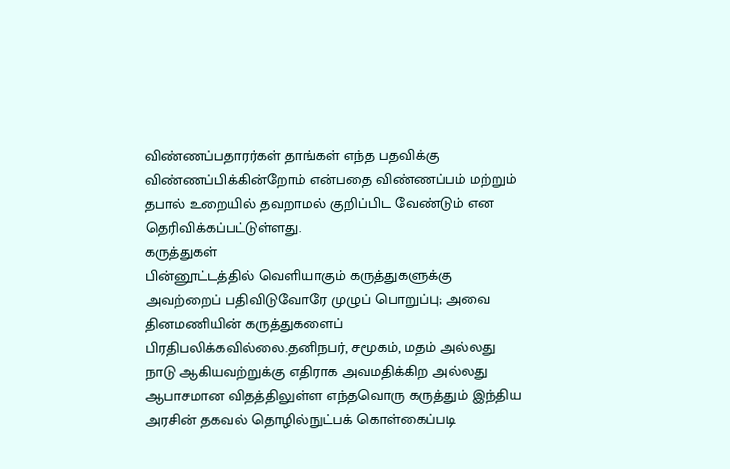விண்ணப்பதாரர்கள் தாங்கள் எந்த பதவிக்கு விண்ணப்பிக்கின்றோம் என்பதை விண்ணப்பம் மற்றும் தபால் உறையில் தவறாமல் குறிப்பிட வேண்டும் என தெரிவிக்கப்பட்டுள்ளது.
கருத்துகள்
பின்னூட்டத்தில் வெளியாகும் கருத்துகளுக்கு அவற்றைப் பதிவிடுவோரே முழுப் பொறுப்பு; அவை தினமணியின் கருத்துகளைப் பிரதிபலிக்கவில்லை.தனிநபர், சமூகம், மதம் அல்லது நாடு ஆகியவற்றுக்கு எதிராக அவமதிக்கிற அல்லது ஆபாசமான விதத்திலுள்ள எந்தவொரு கருத்தும் இந்திய அரசின் தகவல் தொழில்நுட்பக் கொள்கைப்படி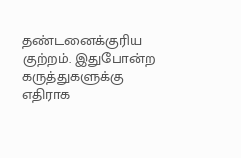தண்டனைக்குரிய குற்றம். இதுபோன்ற கருத்துகளுக்கு எதிராக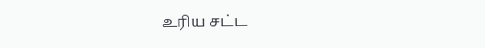உரிய சட்ட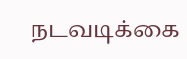நடவடிக்கை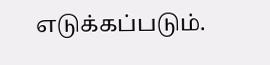எடுக்கப்படும்.